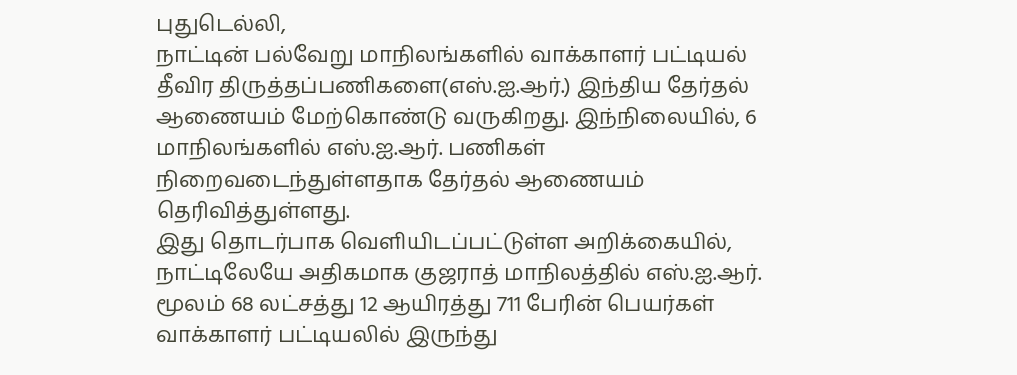புதுடெல்லி,
நாட்டின் பல்வேறு மாநிலங்களில் வாக்காளர் பட்டியல் தீவிர திருத்தப்பணிகளை(எஸ்.ஐ.ஆர்.) இந்திய தேர்தல் ஆணையம் மேற்கொண்டு வருகிறது. இந்நிலையில், 6 மாநிலங்களில் எஸ்.ஐ.ஆர். பணிகள் நிறைவடைந்துள்ளதாக தேர்தல் ஆணையம் தெரிவித்துள்ளது.
இது தொடர்பாக வெளியிடப்பட்டுள்ள அறிக்கையில், நாட்டிலேயே அதிகமாக குஜராத் மாநிலத்தில் எஸ்.ஐ.ஆர். மூலம் 68 லட்சத்து 12 ஆயிரத்து 711 பேரின் பெயர்கள் வாக்காளர் பட்டியலில் இருந்து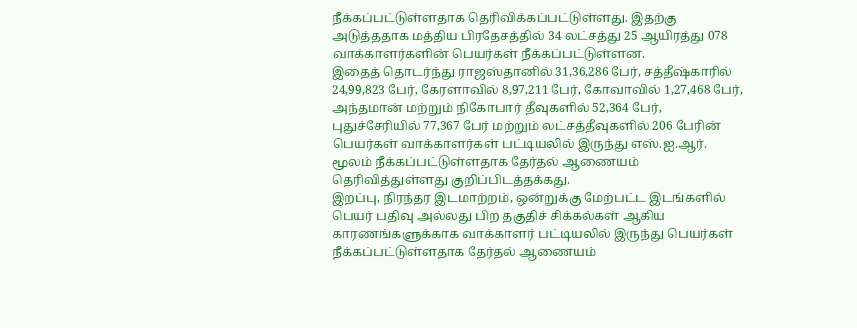நீக்கப்பட்டுள்ளதாக தெரிவிக்கப்பட்டுள்ளது. இதற்கு அடுத்ததாக மத்திய பிரதேசத்தில் 34 லட்சத்து 25 ஆயிரத்து 078 வாக்காளர்களின் பெயர்கள் நீக்கப்பட்டுள்ளன.
இதைத் தொடர்ந்து ராஜஸ்தானில் 31,36,286 பேர், சத்தீஷ்காரில் 24,99,823 பேர், கேரளாவில் 8,97,211 பேர், கோவாவில் 1,27,468 பேர், அந்தமான் மற்றும் நிகோபார் தீவுகளில் 52,364 பேர், புதுச்சேரியில் 77,367 பேர் மற்றும் லட்சத்தீவுகளில் 206 பேரின் பெயர்கள் வாக்காளர்கள் பட்டியலில் இருந்து எஸ்.ஐ.ஆர். மூலம் நீக்கப்பட்டுள்ளதாக தேர்தல் ஆணையம் தெரிவித்துள்ளது குறிப்பிடத்தக்கது.
இறப்பு, நிரந்தர இடமாற்றம், ஒன்றுக்கு மேற்பட்ட இடங்களில் பெயர் பதிவு அல்லது பிற தகுதிச் சிக்கல்கள் ஆகிய காரணங்களுக்காக வாக்காளர் பட்டியலில் இருந்து பெயர்கள் நீக்கப்பட்டுள்ளதாக தேர்தல் ஆணையம்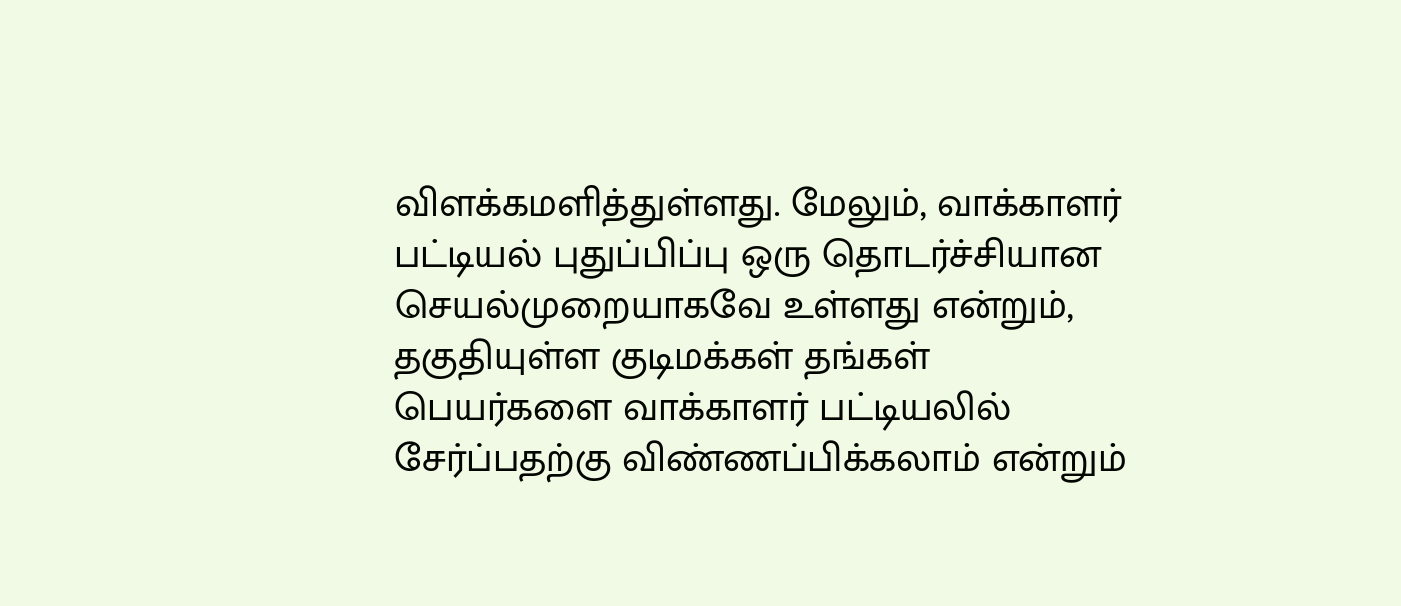விளக்கமளித்துள்ளது. மேலும், வாக்காளர் பட்டியல் புதுப்பிப்பு ஒரு தொடர்ச்சியான செயல்முறையாகவே உள்ளது என்றும், தகுதியுள்ள குடிமக்கள் தங்கள் பெயர்களை வாக்காளர் பட்டியலில் சேர்ப்பதற்கு விண்ணப்பிக்கலாம் என்றும்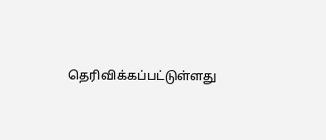தெரிவிக்கப்பட்டுள்ளது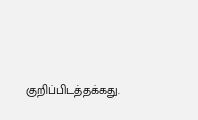குறிப்பிடத்தக்கது.